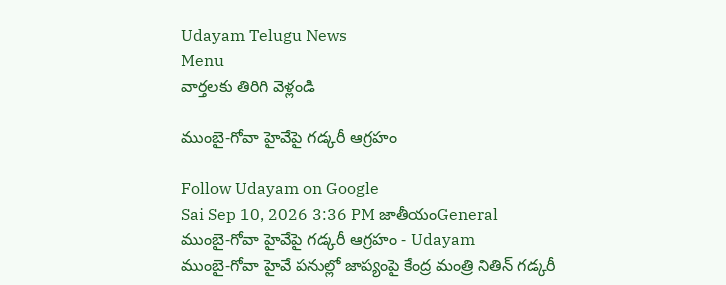Udayam Telugu News
Menu
వార్తలకు తిరిగి వెళ్లండి

ముంబై-గోవా హైవేపై గడ్కరీ ఆగ్రహం

Follow Udayam on Google
Sai Sep 10, 2026 3:36 PM జాతీయంGeneral
ముంబై-గోవా హైవేపై గడ్కరీ ఆగ్రహం - Udayam
ముంబై-గోవా హైవే పనుల్లో జాప్యంపై కేంద్ర మంత్రి నితిన్ గడ్కరీ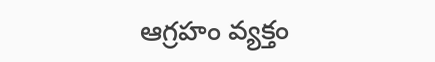ఆగ్రహం వ్యక్తం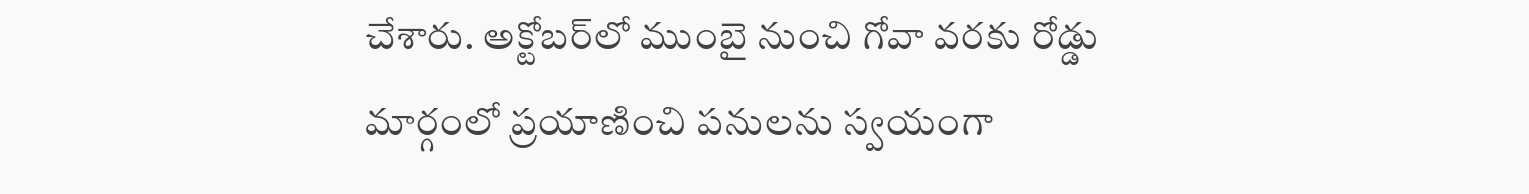చేశారు. అక్టోబర్‌లో ముంబై నుంచి గోవా వరకు రోడ్డు మార్గంలో ప్రయాణించి పనులను స్వయంగా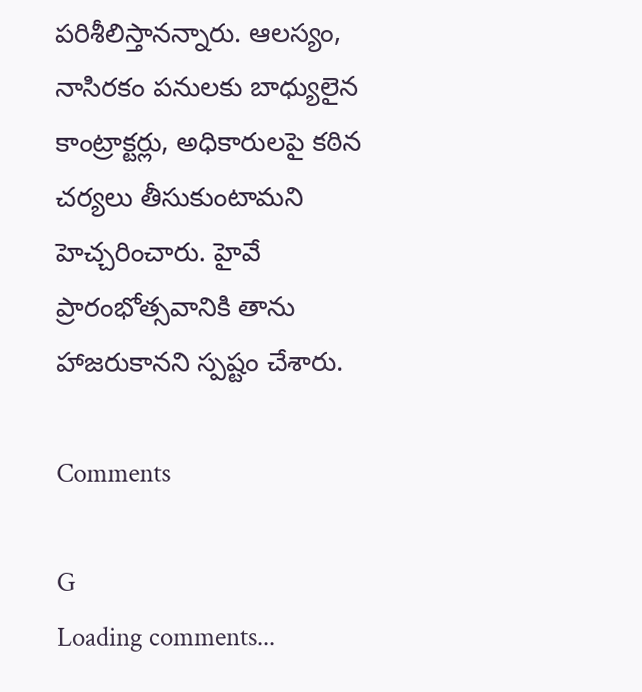పరిశీలిస్తానన్నారు. ఆలస్యం, నాసిరకం పనులకు బాధ్యులైన కాంట్రాక్టర్లు, అధికారులపై కఠిన చర్యలు తీసుకుంటామని హెచ్చరించారు. హైవే ప్రారంభోత్సవానికి తాను హాజరుకానని స్పష్టం చేశారు.

Comments

G
Loading comments...